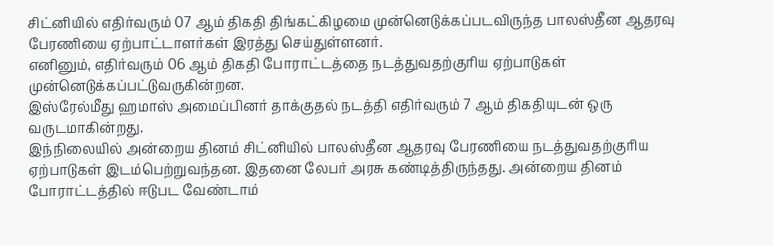சிட்னியில் எதிர்வரும் 07 ஆம் திகதி திங்கட்கிழமை முன்னெடுக்கப்படவிருந்த பாலஸ்தீன ஆதரவு பேரணியை ஏற்பாட்டாளர்கள் இரத்து செய்துள்ளனர்.
எனினும், எதிர்வரும் 06 ஆம் திகதி போராட்டத்தை நடத்துவதற்குரிய ஏற்பாடுகள் முன்னெடுக்கப்பட்டுவருகின்றன.
இஸ்ரேல்மீது ஹமாஸ் அமைப்பினர் தாக்குதல் நடத்தி எதிர்வரும் 7 ஆம் திகதியுடன் ஒரு வருடமாகின்றது.
இந்நிலையில் அன்றைய தினம் சிட்னியில் பாலஸ்தீன ஆதரவு பேரணியை நடத்துவதற்குரிய ஏற்பாடுகள் இடம்பெற்றுவந்தன. இதனை லேபர் அரசு கண்டித்திருந்தது. அன்றைய தினம் போராட்டத்தில் ஈடுபட வேண்டாம்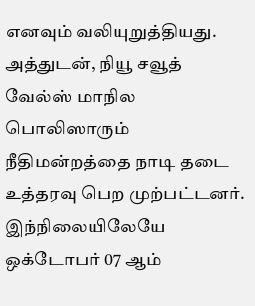எனவும் வலியுறுத்தியது.
அத்துடன், நியூ சவூத் வேல்ஸ் மாநில பொலிஸாரும் நீதிமன்றத்தை நாடி தடை உத்தரவு பெற முற்பட்டனர்.
இந்நிலையிலேயே ஒக்டோபர் 07 ஆம்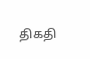திகதி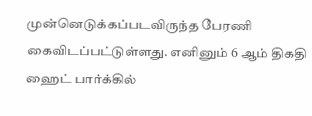முன்னெடுக்கப்படவிருந்த பேரணி கைவிடப்பட்டுள்ளது. எனினும் 6 ஆம் திகதி ஹைட் பார்க்கில்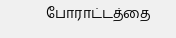போராட்டத்தை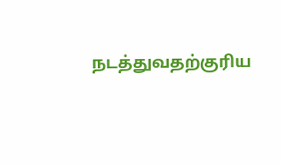நடத்துவதற்குரிய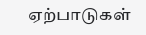ஏற்பாடுகள்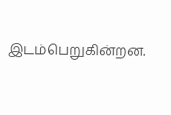இடம்பெறுகின்றன.